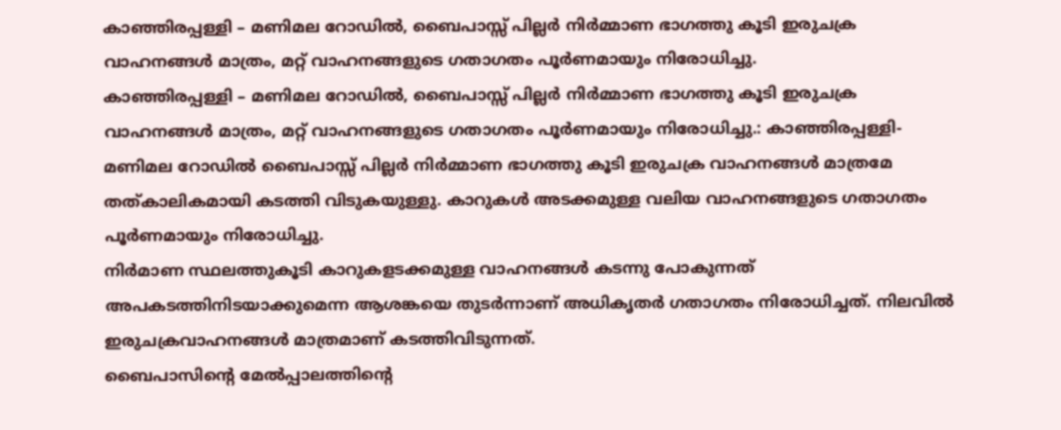കാഞ്ഞിരപ്പള്ളി – മണിമല റോഡിൽ, ബൈപാസ്സ് പില്ലർ നിർമ്മാണ ഭാഗത്തു കൂടി ഇരുചക്ര വാഹനങ്ങൾ മാത്രം, മറ്റ് വാഹനങ്ങളുടെ ഗതാഗതം പൂർണമായും നിരോധിച്ചു.
കാഞ്ഞിരപ്പള്ളി – മണിമല റോഡിൽ, ബൈപാസ്സ് പില്ലർ നിർമ്മാണ ഭാഗത്തു കൂടി ഇരുചക്ര വാഹനങ്ങൾ മാത്രം, മറ്റ് വാഹനങ്ങളുടെ ഗതാഗതം പൂർണമായും നിരോധിച്ചു.: കാഞ്ഞിരപ്പള്ളി-മണിമല റോഡിൽ ബൈപാസ്സ് പില്ലർ നിർമ്മാണ ഭാഗത്തു കൂടി ഇരുചക്ര വാഹനങ്ങൾ മാത്രമേ
തത്കാലികമായി കടത്തി വിടുകയുള്ളു. കാറുകൾ അടക്കമുള്ള വലിയ വാഹനങ്ങളുടെ ഗതാഗതം പൂർണമായും നിരോധിച്ചു.
നിർമാണ സ്ഥലത്തുകൂടി കാറുകളടക്കമുള്ള വാഹനങ്ങൾ കടന്നു പോകുന്നത് അപകടത്തിനിടയാക്കുമെന്ന ആശങ്കയെ തുടർന്നാണ് അധികൃതർ ഗതാഗതം നിരോധിച്ചത്. നിലവിൽ ഇരുചക്രവാഹനങ്ങൾ മാത്രമാണ് കടത്തിവിടുന്നത്.
ബൈപാസിന്റെ മേൽപ്പാലത്തിന്റെ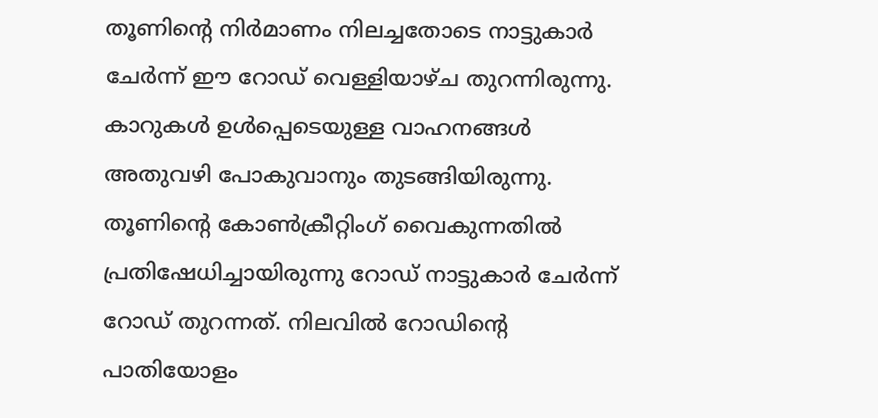തൂണിന്റെ നിർമാണം നിലച്ചതോടെ നാട്ടുകാർ ചേർന്ന് ഈ റോഡ് വെള്ളിയാഴ്ച തുറന്നിരുന്നു. കാറുകൾ ഉൾപ്പെടെയുള്ള വാഹനങ്ങൾ അതുവഴി പോകുവാനും തുടങ്ങിയിരുന്നു. തൂണിന്റെ കോൺക്രീറ്റിംഗ് വൈകുന്നതിൽ പ്രതിഷേധിച്ചായിരുന്നു റോഡ് നാട്ടുകാർ ചേർന്ന് റോഡ് തുറന്നത്. നിലവിൽ റോഡിന്റെ പാതിയോളം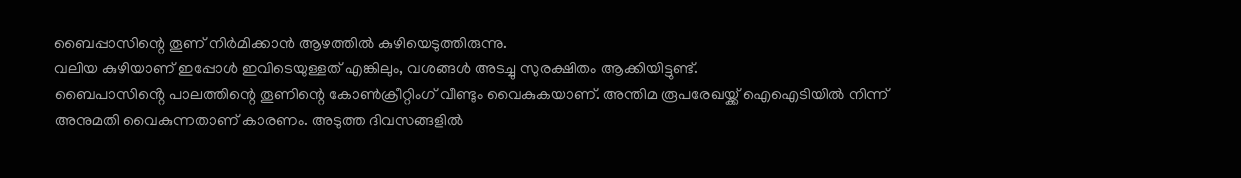ബൈപ്പാസിന്റെ തൂണ് നിർമിക്കാൻ ആഴത്തിൽ കുഴിയെടുത്തിരുന്നു.
വലിയ കുഴിയാണ് ഇപ്പോൾ ഇവിടെയുള്ളത് എങ്കിലും, വശങ്ങൾ അടച്ചു സുരക്ഷിതം ആക്കിയിട്ടുണ്ട്.
ബൈപാസിൻ്റെ പാലത്തിന്റെ തൂണിന്റെ കോൺക്രീറ്റിംഗ് വീണ്ടും വൈകുകയാണ്. അന്തിമ രൂപരേഖയ്ക്ക് ഐഐടിയിൽ നിന്ന് അനുമതി വൈകുന്നതാണ് കാരണം. അടുത്ത ദിവസങ്ങളിൽ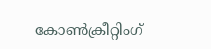കോൺക്രീറ്റിംഗ്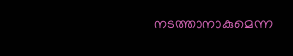നടത്താനാകുമെന്ന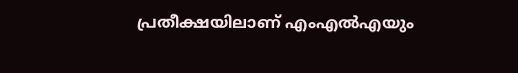പ്രതീക്ഷയിലാണ് എംഎൽഎയും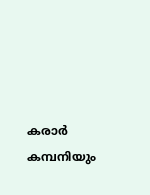കരാർ കമ്പനിയും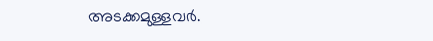അടക്കമുള്ളവർ.